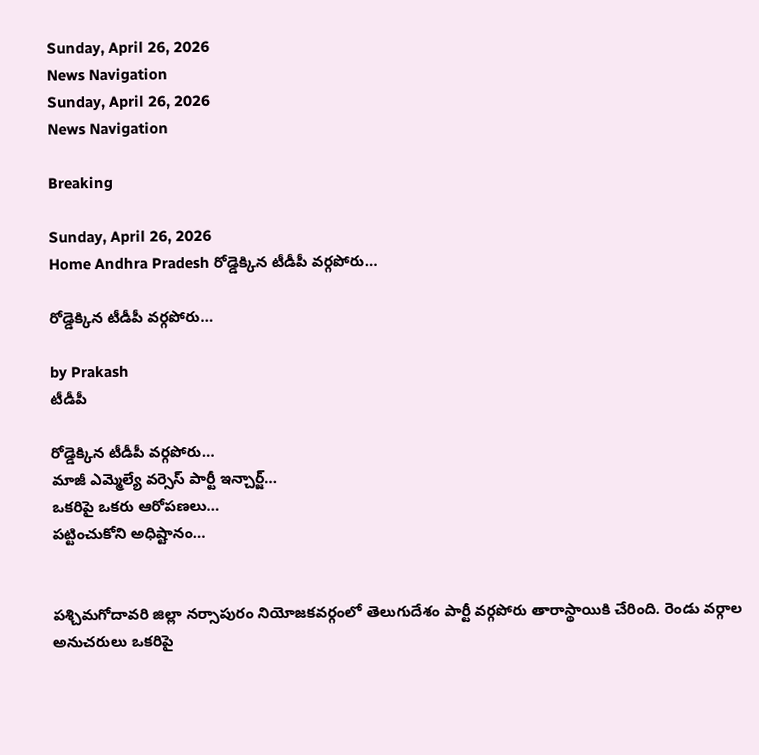Sunday, April 26, 2026
News Navigation
Sunday, April 26, 2026
News Navigation

Breaking

Sunday, April 26, 2026
Home Andhra Pradesh రోడ్డెక్కిన టీడీపీ వర్గపోరు…

రోడ్డెక్కిన టీడీపీ వర్గపోరు…

by Prakash
టీడీపీ

రోడ్డెక్కిన టీడీపీ వర్గపోరు…
మాజీ ఎమ్మెల్యే వర్సెస్ పార్టీ ఇన్చార్జ్…
ఒకరిపై ఒకరు ఆరోపణలు…
పట్టించుకోని అధిష్టానం…


పశ్చిమగోదావరి జిల్లా నర్సాపురం నియోజకవర్గంలో తెలుగుదేశం పార్టీ వర్గపోరు తారాస్థాయికి చేరింది. రెండు వర్గాల అనుచరులు ఒకరిపై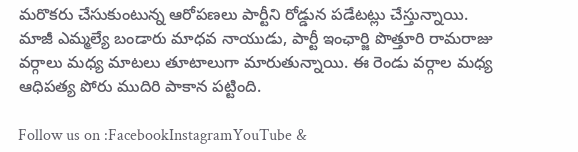మరొకరు చేసుకుంటున్న ఆరోపణలు పార్టీని రోడ్డున పడేటట్లు చేస్తున్నాయి. మాజీ ఎమ్మల్యే బండారు మాధవ నాయుడు, పార్టీ ఇంఛార్జి పొత్తూరి రామరాజు వర్గాలు మధ్య మాటలు తూటాలుగా మారుతున్నాయి. ఈ రెండు వర్గాల మధ్య ఆధిపత్య పోరు ముదిరి పాకాన పట్టింది.

Follow us on :FacebookInstagramYouTube &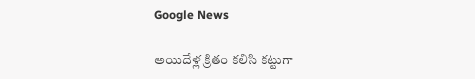Google News

అయిదేళ్ల క్రితం కలిసి కట్టుగా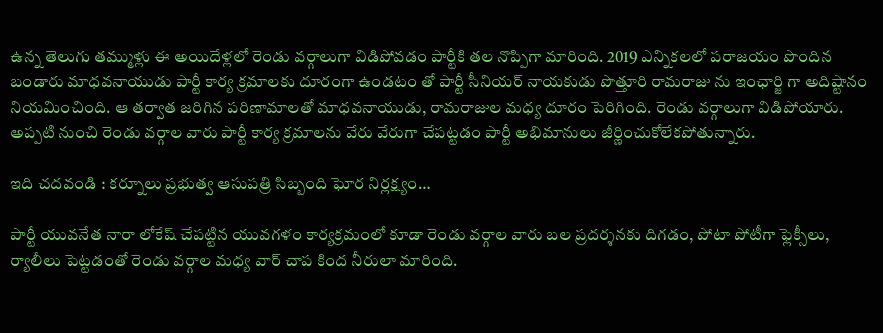ఉన్న తెలుగు తమ్ముళ్లు ఈ అయిదేళ్లలో రెండు వర్గాలుగా విడిపోవడం పార్టీకి తల నొప్పిగా మారింది. 2019 ఎన్నికలలో పరాజయం పొందిన బండారు మాధవనాయుడు పార్టీ కార్య క్రమాలకు దూరంగా ఉండటం తో పార్టీ సీనియర్ నాయకుడు పొత్తూరి రామరాజు ను ఇంఛార్జి గా అదిష్టానం నియమించింది. ఆ తర్వాత జరిగిన పరిణామాలతో మాధవనాయుడు, రామరాజుల మధ్య దూరం పెరిగింది. రెండు వర్గాలుగా విడిపోయారు. అప్పటి నుంచి రెండు వర్గాల వారు పార్టీ కార్య క్రమాలను వేరు వేరుగా చేపట్టడం పార్టీ అభిమానులు జీర్ణించుకోలేకపోతున్నారు.

ఇది చదవండి : కర్నూలు ప్రభుత్వ ఆసుపత్రి సిబ్బంది ఘోర నిర్లక్ష్యం…

పార్టీ యువనేత నారా లోకేష్ చేపట్టిన యువగళం కార్యక్రమంలో కూడా రెండు వర్గాల వారు బల ప్రదర్శనకు దిగడం, పోటా పోటీగా ఫ్లెక్సీలు, ర్యాలీలు పెట్టడంతో రెండు వర్గాల మధ్య వార్ చాప కింద నీరులా మారింది.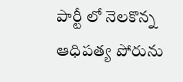పార్టీ లో నెలకొన్న ఆధిపత్య పోరును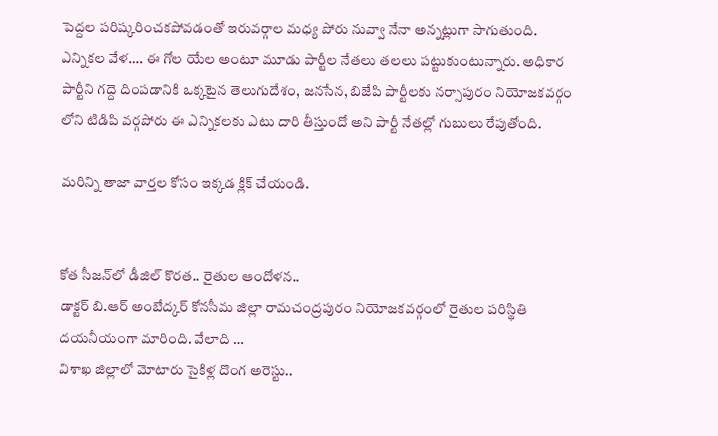పెద్దల పరిష్కరించకపోవడంతో ఇరువర్గాల మధ్య పోరు నువ్వా నేనా అన్నట్లుగా సాగుతుంది. ఎన్నికల వేళ…. ఈ గోల యేల అంటూ మూడు పార్టీల నేతలు తలలు పట్టుకుంటున్నారు. అధికార పార్టీని గద్దె దింపడానికి ఒక్కటైన తెలుగుదేశం, జనసేన, బిజేపి పార్టీలకు నర్సాపురం నియోజకవర్గం లోని టిడిపి వర్గపోరు ఈ ఎన్నికలకు ఎటు దారి తీస్తుందో అని పార్టీ నేతల్లో గుబులు రేపుతోంది.

మరిన్ని తాజా వార్తల కోసం ఇక్కడ క్లిక్ చేయండి.


కోత సీజన్‌లో డీజిల్ కొరత.. రైతుల ఆందోళన..
డాక్టర్ బి.ఆర్ అంబేద్కర్ కోనసీమ జిల్లా రామచంద్రపురం నియోజకవర్గంలో రైతుల పరిస్థితి దయనీయంగా మారింది. వేలాది …
విశాఖ జిల్లాలో మోటారు సైకిళ్ల దొంగ అరెస్టు..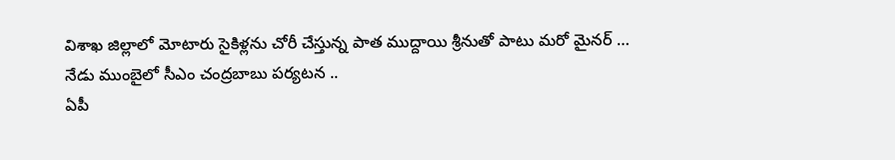విశాఖ జిల్లాలో మోటారు సైకిళ్లను చోరీ చేస్తున్న పాత ముద్దాయి శ్రీనుతో పాటు మరో మైనర్ …
నేడు ముంబైలో సీఎం చంద్రబాబు పర్యటన ..
ఏపీ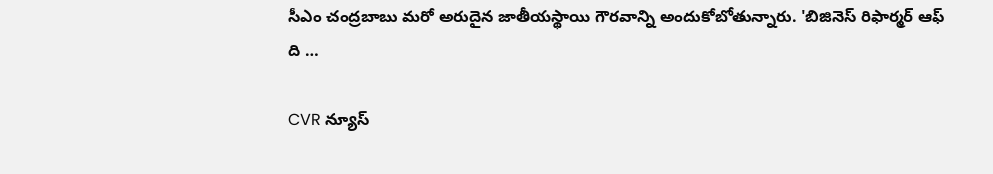సీఎం చంద్రబాబు మరో అరుదైన జాతీయస్థాయి గౌరవాన్ని అందుకోబోతున్నారు. 'బిజినెస్ రిఫార్మర్ ఆఫ్ ది …

CVR న్యూస్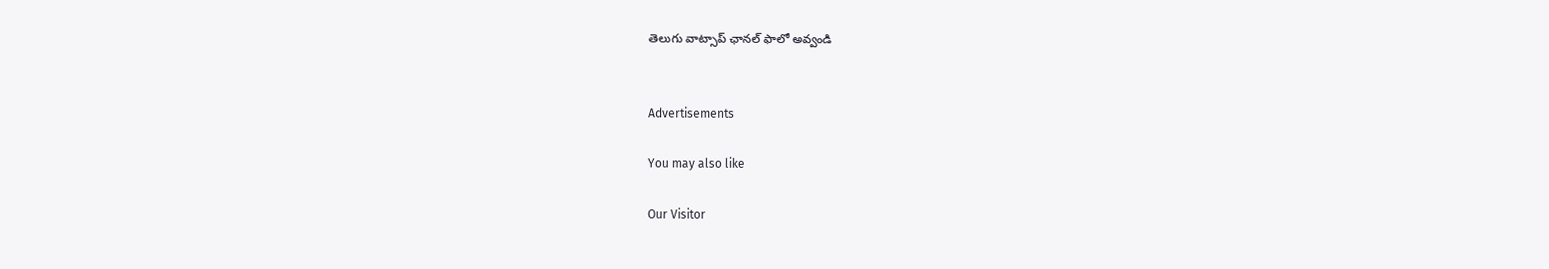తెలుగు వాట్సాప్ ఛానల్ ఫాలో అవ్వండి


Advertisements

You may also like

Our Visitor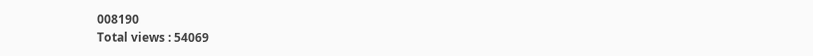008190
Total views : 54069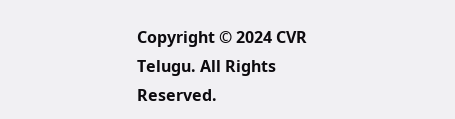Copyright © 2024 CVR Telugu. All Rights Reserved.